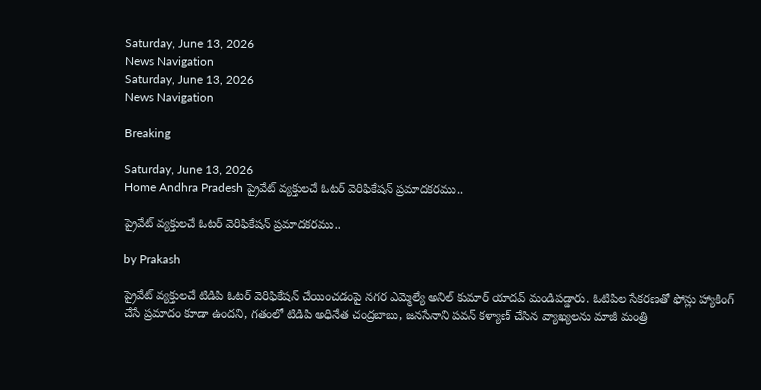Saturday, June 13, 2026
News Navigation
Saturday, June 13, 2026
News Navigation

Breaking

Saturday, June 13, 2026
Home Andhra Pradesh ప్రైవేట్ వ్యక్తులచే ఓటర్ వెరిఫికేషన్ ప్రమాదకరము..

ప్రైవేట్ వ్యక్తులచే ఓటర్ వెరిఫికేషన్ ప్రమాదకరము..

by Prakash

ప్రైవేట్ వ్యక్తులచే టిడిపి ఓటర్ వెరిఫికేషన్ చేయించడంపై నగర ఎమ్మెల్యే అనిల్ కుమార్ యాదవ్ మండిపడ్డారు. ఓటిపిల సేకరణతో ఫోన్లు హ్యాకింగ్ చేసే ప్రమాదం కూడా ఉందని, గతంలో టిడిపి అధినేత చంద్రబాబు, జనసేనాని పవన్ కళ్యాణ్ చేసిన వ్యాఖ్యలను మాజీ మంత్రి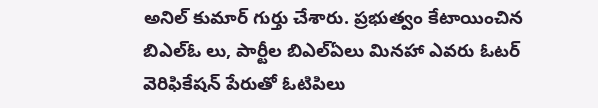అనిల్ కుమార్ గుర్తు చేశారు. ప్రభుత్వం కేటాయించిన బిఎల్ఓ లు, పార్టీల బిఎల్ఏలు మినహా ఎవరు ఓటర్ వెరిఫికేషన్ పేరుతో ఓటిపిలు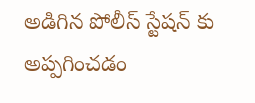అడిగిన పోలీస్ స్టేషన్ కు అప్పగించడం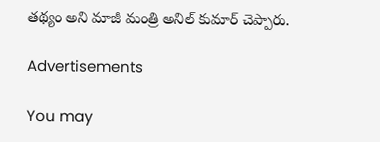తథ్యం అని మాజీ మంత్రి అనిల్ కుమార్ చెప్పారు.

Advertisements

You may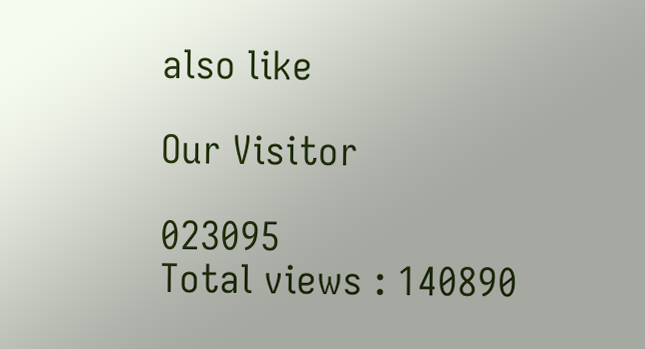also like

Our Visitor

023095
Total views : 140890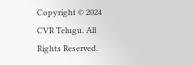Copyright © 2024 CVR Telugu. All Rights Reserved.